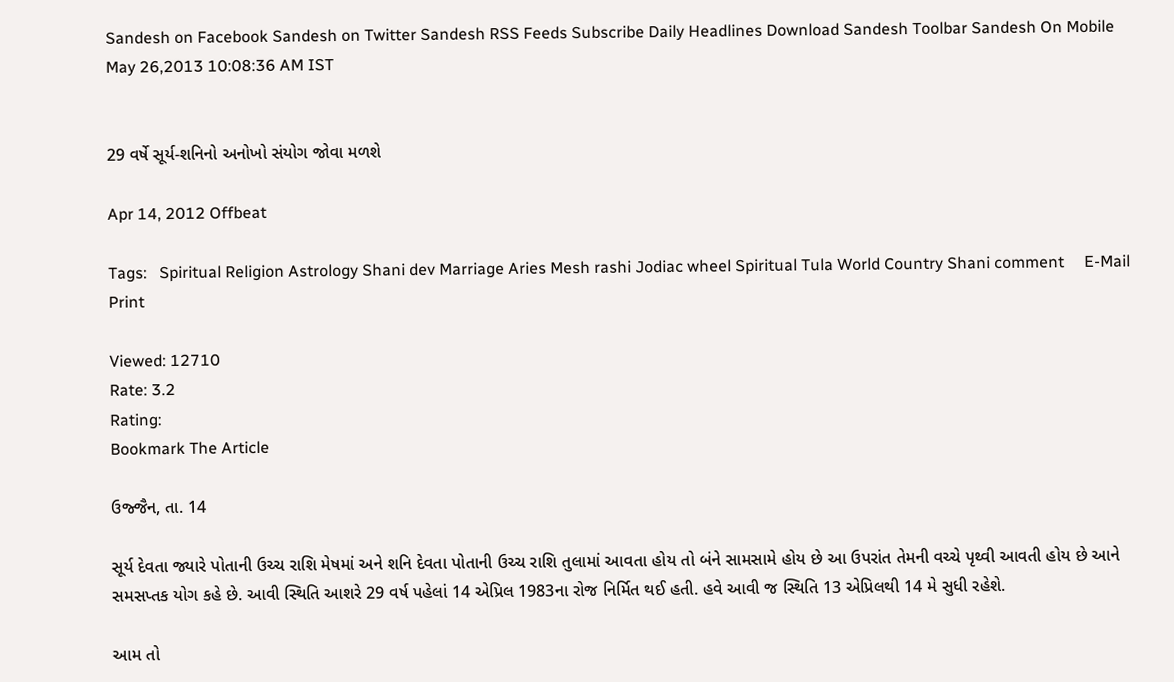Sandesh on Facebook Sandesh on Twitter Sandesh RSS Feeds Subscribe Daily Headlines Download Sandesh Toolbar Sandesh On Mobile
May 26,2013 10:08:36 AM IST


29 વર્ષે સૂર્ય-શનિનો અનોખો સંયોગ જોવા મળશે

Apr 14, 2012 Offbeat

Tags:   Spiritual Religion Astrology Shani dev Marriage Aries Mesh rashi Jodiac wheel Spiritual Tula World Country Shani comment     E-Mail     Print

Viewed: 12710
Rate: 3.2
Rating:
Bookmark The Article

ઉજ્જૈન, તા. 14

સૂર્ય દેવતા જ્યારે પોતાની ઉચ્ચ રાશિ મેષમાં અને શનિ દેવતા પોતાની ઉચ્ચ રાશિ તુલામાં આવતા હોય તો બંને સામસામે હોય છે આ ઉપરાંત તેમની વચ્ચે પૃથ્વી આવતી હોય છે આને સમસપ્તક યોગ કહે છે. આવી સ્થિતિ આશરે 29 વર્ષ પહેલાં 14 એપ્રિલ 1983ના રોજ નિર્મિત થઈ હતી. હવે આવી જ સ્થિતિ 13 એપ્રિલથી 14 મે સુધી રહેશે.

આમ તો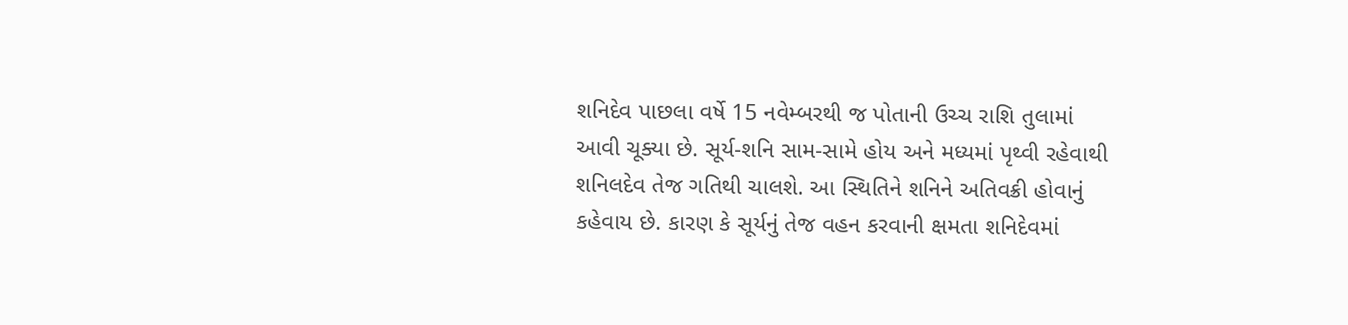શનિદેવ પાછલા વર્ષે 15 નવેમ્બરથી જ પોતાની ઉચ્ચ રાશિ તુલામાં આવી ચૂક્યા છે. સૂર્ય-શનિ સામ-સામે હોય અને મધ્યમાં પૃથ્વી રહેવાથી શનિલદેવ તેજ ગતિથી ચાલશે. આ સ્થિતિને શનિને અતિવક્રી હોવાનું કહેવાય છે. કારણ કે સૂર્યનું તેજ વહન કરવાની ક્ષમતા શનિદેવમાં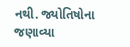નથી. જ્યોતિષોના જણાવ્યા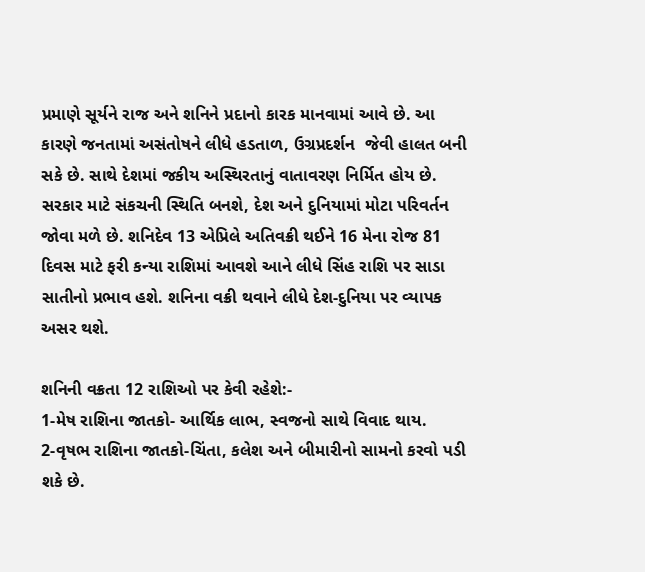પ્રમાણે સૂર્યને રાજ અને શનિને પ્રદાનો કારક માનવામાં આવે છે. આ કારણે જનતામાં અસંતોષને લીધે હડતાળ, ઉગ્રપ્રદર્શન  જેવી હાલત બની સકે છે. સાથે દેશમાં જકીય અસ્થિરતાનું વાતાવરણ નિર્મિત હોય છે. સરકાર માટે સંકચની સ્થિતિ બનશે, દેશ અને દુનિયામાં મોટા પરિવર્તન  જોવા મળે છે. શનિદેવ 13 એપ્રિલે અતિવક્રી થઈને 16 મેના રોજ 81 દિવસ માટે ફરી કન્યા રાશિમાં આવશે આને લીધે સિંહ રાશિ પર સાડા સાતીનો પ્રભાવ હશે. શનિના વક્રી થવાને લીધે દેશ-દુનિયા પર વ્યાપક અસર થશે.

શનિની વક્રતા 12 રાશિઓ પર કેવી રહેશે:-
1-મેષ રાશિના જાતકો- આર્થિક લાભ, સ્વજનો સાથે વિવાદ થાય.
2-વૃષભ રાશિના જાતકો-ચિંતા, કલેશ અને બીમારીનો સામનો કરવો પડી શકે છે.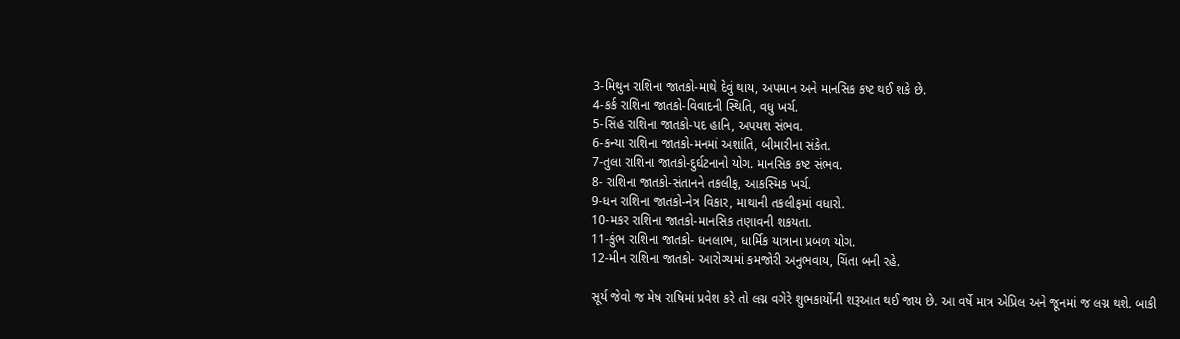3-મિથુન રાશિના જાતકો-માથે દેવું થાય, અપમાન અને માનસિક કષ્ટ થઈ શકે છે.
4-કર્ક રાશિના જાતકો-વિવાદની સ્થિતિ, વધુ ખર્ચ.
5-સિંહ રાશિના જાતકો-પદ હાનિ, અપયશ સંભવ.
6-કન્યા રાશિના જાતકો-મનમાં અશાંતિ, બીમારીના સંકેત.
7-તુલા રાશિના જાતકો-દુર્ઘટનાનો યોગ. માનસિક કષ્ટ સંભવ.
8- રાશિના જાતકો-સંતાનને તકલીફ, આકસ્મિક ખર્ચ.
9-ધન રાશિના જાતકો-નેત્ર વિકાર, માથાની તકલીફમાં વધારો.
10-મકર રાશિના જાતકો-માનસિક તણાવની શકયતા.
11-કુંભ રાશિના જાતકો- ધનલાભ, ધાર્મિક યાત્રાના પ્રબળ યોગ.
12-મીન રાશિના જાતકો- આરોગ્યમાં કમજોરી અનુભવાય, ચિંતા બની રહે.

સૂર્ય જેવો જ મેષ રાષિમાં પ્રવેશ કરે તો લગ્ન વગેરે શુભકાર્યોની શરૂઆત થઈ જાય છે. આ વર્ષે માત્ર એપ્રિલ અને જૂનમાં જ લગ્ન થશે. બાકી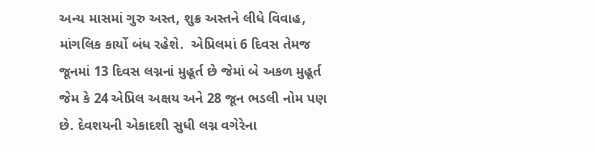અન્ય માસમાં ગુરુ અસ્ત, શુક્ર અસ્તને લીધે વિવાહ, માંગલિક કાર્યો બંધ રહેશે.  એપ્રિલમાં 6 દિવસ તેમજ જૂનમાં 13 દિવસ લગ્નનાં મુહૂર્ત છે જેમાં બે અકળ મુહૂર્ત જેમ કે 24 એપ્રિલ અક્ષય અને 28 જૂન ભડલી નોમ પણ છે. દેવશયની એકાદશી સુધી લગ્ન વગેરેના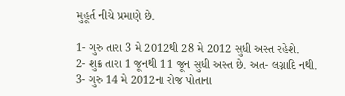મુહૂર્ત નીચે પ્રમાણે છે.

1- ગુરુ તારા 3 મે 2012થી 28 મે 2012 સુધી અસ્ત રહેશે.
2- શુક્ર તારા 1 જૂનથી 11 જૂન સુધી અસ્ત છે. અત- લગ્નાદિ નથી.
3- ગુરુ 14 મે 2012ના રોજ પોતાના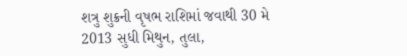શત્રુ શુક્રની વૃષભ રાશિમાં જવાથી 30 મે 2013 સુધી મિથુન, તુલા,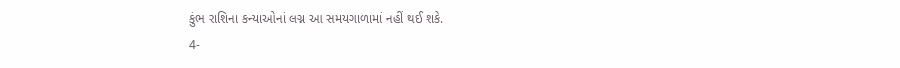કુંભ રાશિના કન્યાઓનાં લગ્ન આ સમયગાળામાં નહીં થઈ શકે.
4-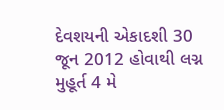દેવશયની એકાદશી 30 જૂન 2012 હોવાથી લગ્ન મુહૂર્ત 4 મે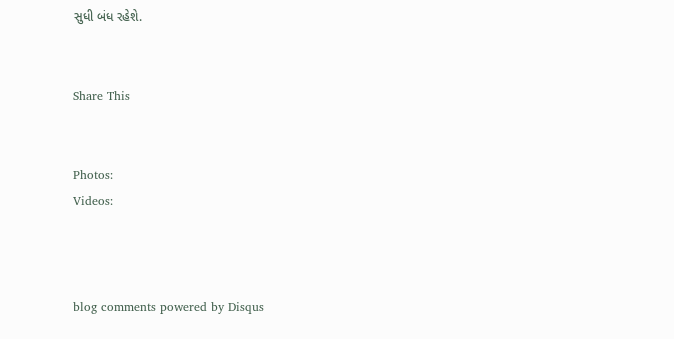સુધી બંધ રહેશે.


Share This


Photos:
Videos:



blog comments powered by Disqus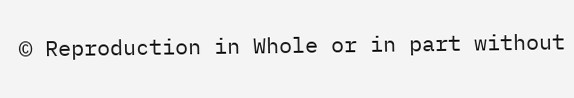© Reproduction in Whole or in part without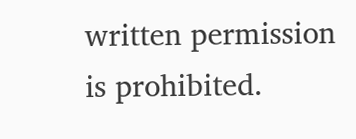written permission is prohibited.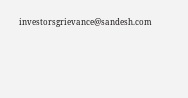investorsgrievance@sandesh.com